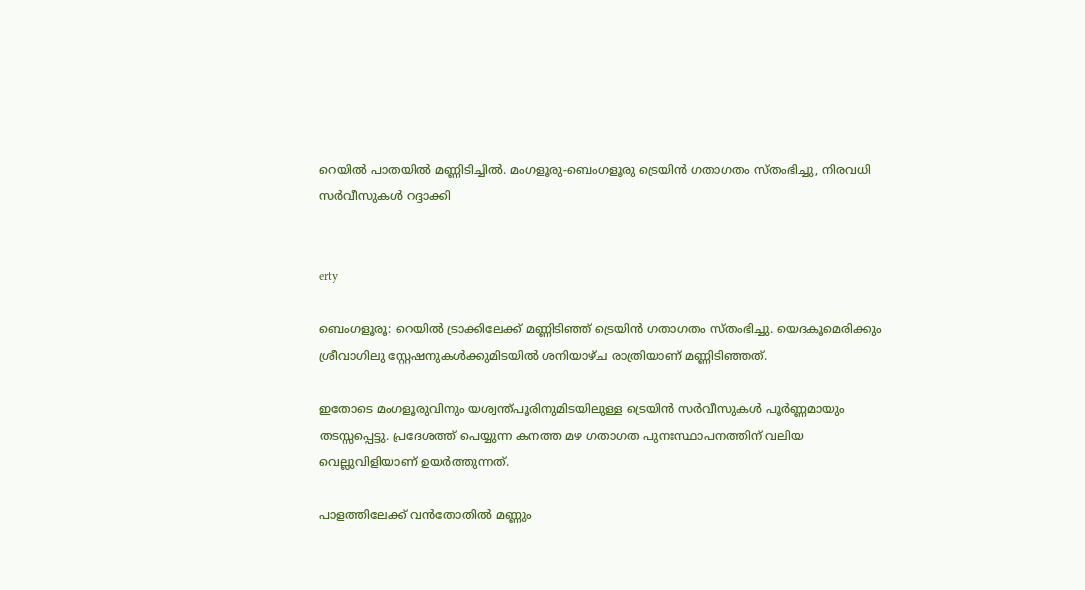റെയില്‍ പാതയില്‍ മണ്ണിടിച്ചില്‍. മംഗളൂരു-ബെംഗളൂരു ട്രെയിന്‍ ഗതാഗതം സ്തംഭിച്ചു, നിരവധി സര്‍വീസുകള്‍ റദ്ദാക്കി


erty

ബെംഗളൂരൂ: റെയില്‍ ട്രാക്കിലേക്ക് മണ്ണിടിഞ്ഞ് ട്രെയിന്‍ ഗതാഗതം സ്തംഭിച്ചു. യെദകൂമെരിക്കും ശ്രീവാഗിലു സ്റ്റേഷനുകള്‍ക്കുമിടയില്‍ ശനിയാഴ്ച രാത്രിയാണ് മണ്ണിടിഞ്ഞത്.

ഇതോടെ മംഗളൂരുവിനും യശ്വന്ത്പൂരിനുമിടയിലുള്ള ട്രെയിന്‍ സര്‍വീസുകള്‍ പൂര്‍ണ്ണമായും തടസ്സപ്പെട്ടു. പ്രദേശത്ത് പെയ്യുന്ന കനത്ത മഴ ഗതാഗത പുനഃസ്ഥാപനത്തിന് വലിയ വെല്ലുവിളിയാണ് ഉയര്‍ത്തുന്നത്.

പാളത്തിലേക്ക് വന്‍തോതില്‍ മണ്ണും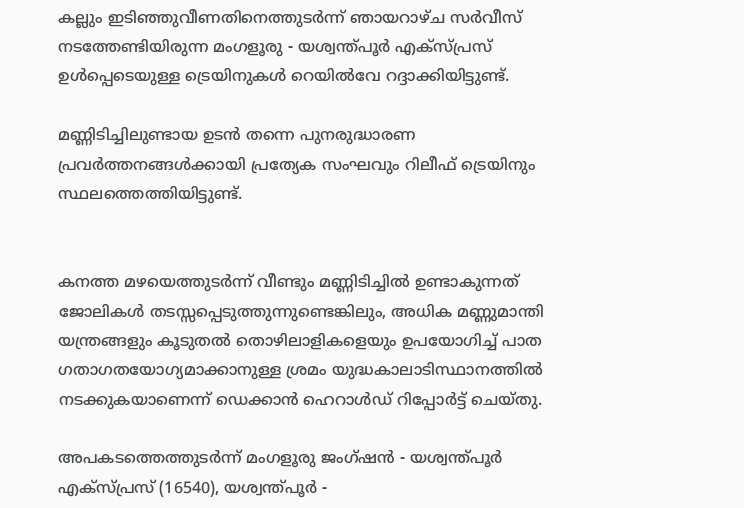കല്ലും ഇടിഞ്ഞുവീണതിനെത്തുടര്‍ന്ന് ഞായറാഴ്ച സര്‍വീസ് നടത്തേണ്ടിയിരുന്ന മംഗളൂരു - യശ്വന്ത്പൂര്‍ എക്‌സ്പ്രസ് ഉള്‍പ്പെടെയുള്ള ട്രെയിനുകള്‍ റെയില്‍വേ റദ്ദാക്കിയിട്ടുണ്ട്.

മണ്ണിടിച്ചിലുണ്ടായ ഉടന്‍ തന്നെ പുനരുദ്ധാരണ പ്രവര്‍ത്തനങ്ങള്‍ക്കായി പ്രത്യേക സംഘവും റിലീഫ് ട്രെയിനും സ്ഥലത്തെത്തിയിട്ടുണ്ട്.


കനത്ത മഴയെത്തുടര്‍ന്ന് വീണ്ടും മണ്ണിടിച്ചില്‍ ഉണ്ടാകുന്നത് ജോലികള്‍ തടസ്സപ്പെടുത്തുന്നുണ്ടെങ്കിലും, അധിക മണ്ണുമാന്തി യന്ത്രങ്ങളും കൂടുതല്‍ തൊഴിലാളികളെയും ഉപയോഗിച്ച് പാത ഗതാഗതയോഗ്യമാക്കാനുള്ള ശ്രമം യുദ്ധകാലാടിസ്ഥാനത്തില്‍ നടക്കുകയാണെന്ന് ഡെക്കാന്‍ ഹെറാള്‍ഡ് റിപ്പോര്‍ട്ട് ചെയ്തു.

അപകടത്തെത്തുടര്‍ന്ന് മംഗളൂരു ജംഗ്ഷന്‍ - യശ്വന്ത്പൂര്‍ എക്‌സ്പ്രസ് (16540), യശ്വന്ത്പൂര്‍ -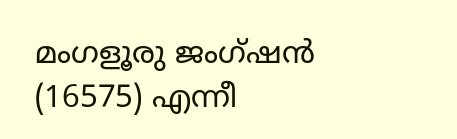മംഗളൂരു ജംഗ്ഷന്‍ (16575) എന്നീ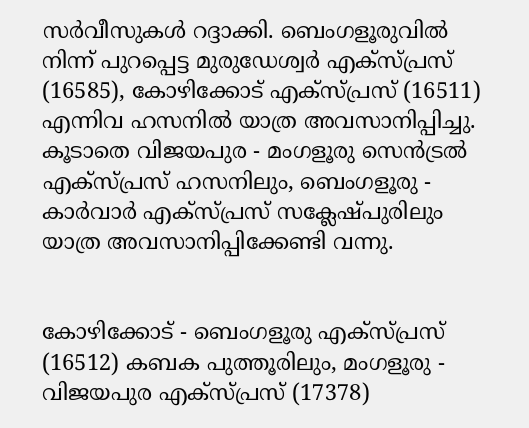സര്‍വീസുകള്‍ റദ്ദാക്കി. ബെംഗളൂരുവില്‍ നിന്ന് പുറപ്പെട്ട മുരുഡേശ്വര്‍ എക്‌സ്പ്രസ് (16585), കോഴിക്കോട് എക്‌സ്പ്രസ് (16511) എന്നിവ ഹസനില്‍ യാത്ര അവസാനിപ്പിച്ചു. കൂടാതെ വിജയപുര - മംഗളൂരു സെന്‍ട്രല്‍ എക്‌സ്പ്രസ് ഹസനിലും, ബെംഗളൂരു - കാര്‍വാര്‍ എക്‌സ്പ്രസ് സക്ലേഷ്പുരിലും യാത്ര അവസാനിപ്പിക്കേണ്ടി വന്നു.


കോഴിക്കോട് - ബെംഗളൂരു എക്‌സ്പ്രസ് (16512) കബക പുത്തൂരിലും, മംഗളൂരു - വിജയപുര എക്‌സ്പ്രസ് (17378)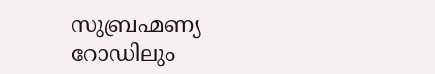സുബ്രഹ്മണ്യ റോഡിലും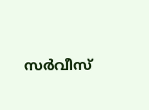സര്‍വീസ്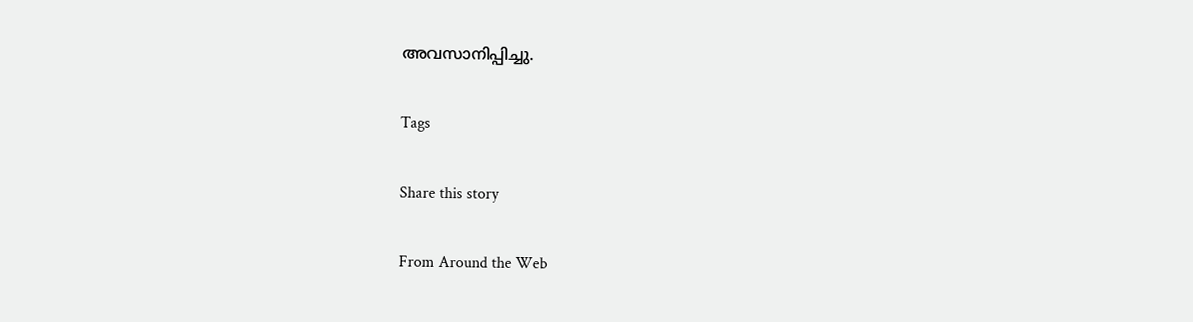അവസാനിപ്പിച്ചു.

Tags

Share this story

From Around the Web